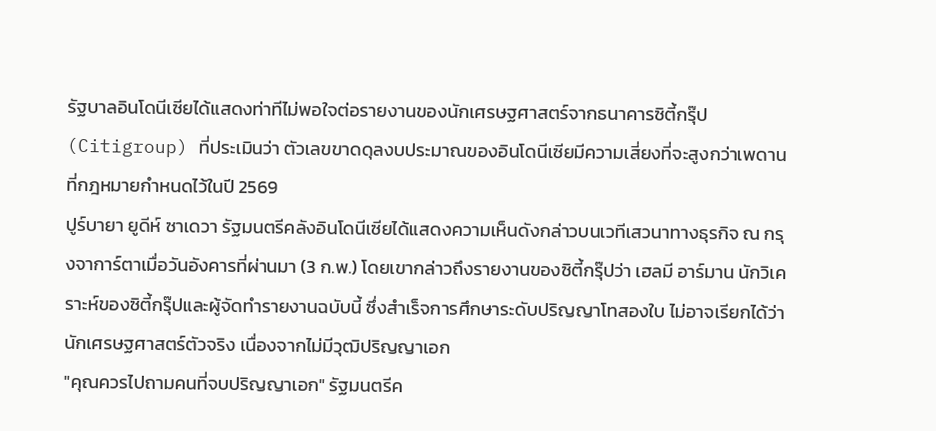รัฐบาลอินโดนีเซียได้แสดงท่าทีไม่พอใจต่อรายงานของนักเศรษฐศาสตร์จากธนาคารซิตี้กรุ๊ป (Citigroup) ที่ประเมินว่า ตัวเลขขาดดุลงบประมาณของอินโดนีเซียมีความเสี่ยงที่จะสูงกว่าเพดานที่กฎหมายกำหนดไว้ในปี 2569
ปูร์บายา ยูดีห์ ซาเดวา รัฐมนตรีคลังอินโดนีเซียได้แสดงความเห็นดังกล่าวบนเวทีเสวนาทางธุรกิจ ณ กรุงจาการ์ตาเมื่อวันอังคารที่ผ่านมา (3 ก.พ.) โดยเขากล่าวถึงรายงานของซิตี้กรุ๊ปว่า เฮลมี อาร์มาน นักวิเคราะห์ของซิตี้กรุ๊ปและผู้จัดทำรายงานฉบับนี้ ซึ่งสำเร็จการศึกษาระดับปริญญาโทสองใบ ไม่อาจเรียกได้ว่านักเศรษฐศาสตร์ตัวจริง เนื่องจากไม่มีวุฒิปริญญาเอก
"คุณควรไปถามคนที่จบปริญญาเอก" รัฐมนตรีค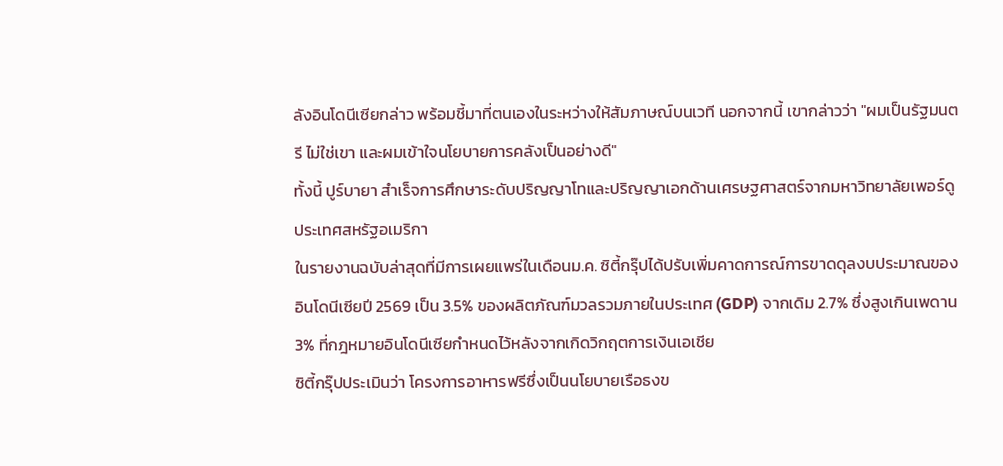ลังอินโดนีเซียกล่าว พร้อมชี้มาที่ตนเองในระหว่างให้สัมภาษณ์บนเวที นอกจากนี้ เขากล่าวว่า "ผมเป็นรัฐมนตรี ไม่ใช่เขา และผมเข้าใจนโยบายการคลังเป็นอย่างดี"
ทั้งนี้ ปูร์บายา สำเร็จการศึกษาระดับปริญญาโทและปริญญาเอกด้านเศรษฐศาสตร์จากมหาวิทยาลัยเพอร์ดู ประเทศสหรัฐอเมริกา
ในรายงานฉบับล่าสุดที่มีการเผยแพร่ในเดือนม.ค. ซิตี้กรุ๊ปได้ปรับเพิ่มคาดการณ์การขาดดุลงบประมาณของอินโดนีเซียปี 2569 เป็น 3.5% ของผลิตภัณฑ์มวลรวมภายในประเทศ (GDP) จากเดิม 2.7% ซึ่งสูงเกินเพดาน 3% ที่กฎหมายอินโดนีเซียกำหนดไว้หลังจากเกิดวิกฤตการเงินเอเชีย
ซิตี้กรุ๊ปประเมินว่า โครงการอาหารฟรีซึ่งเป็นนโยบายเรือธงข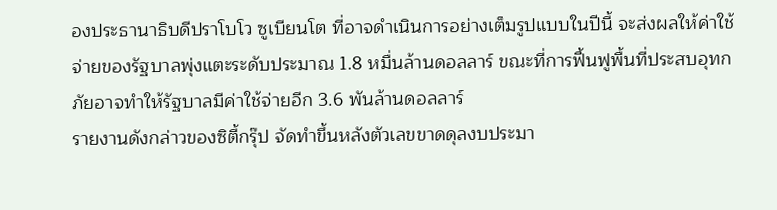องประธานาธิบดีปราโบโว ซูเบียนโต ที่อาจดำเนินการอย่างเต็มรูปแบบในปีนี้ จะส่งผลให้ค่าใช้จ่ายของรัฐบาลพุ่งแตะระดับประมาณ 1.8 หมื่นล้านดอลลาร์ ขณะที่การฟื้นฟูพื้นที่ประสบอุทกภัยอาจทำให้รัฐบาลมีค่าใช้จ่ายอีก 3.6 พันล้านดอลลาร์
รายงานดังกล่าวของซิตี้กรุ๊ป จัดทำขึ้นหลังตัวเลขขาดดุลงบประมา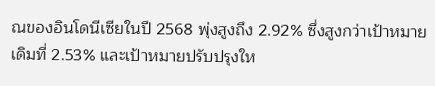ณของอินโดนีเซียในปี 2568 พุ่งสูงถึง 2.92% ซึ่งสูงกว่าเป้าหมายเดิมที่ 2.53% และเป้าหมายปรับปรุงให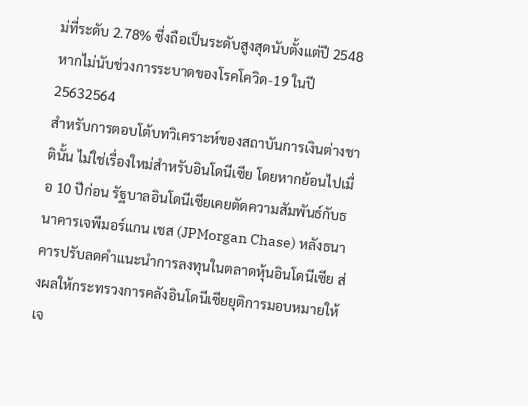ม่ที่ระดับ 2.78% ซึ่งถือเป็นระดับสูงสุดนับตั้งแต่ปี 2548 หากไม่นับช่วงการระบาดของโรคโควิด-19 ในปี 25632564
สำหรับการตอบโต้บทวิเคราะห์ของสถาบันการเงินต่างชาตินั้น ไม่ใช่เรื่องใหม่สำหรับอินโดนีเซีย โดยหากย้อนไปเมื่อ 10 ปีก่อน รัฐบาลอินโดนีเซียเคยตัดความสัมพันธ์กับธนาคารเจพีมอร์แกน เชส (JPMorgan Chase) หลังธนาคารปรับลดคำแนะนำการลงทุนในตลาดหุ้นอินโดนีเซีย ส่งผลให้กระทรวงการคลังอินโดนีเซียยุติการมอบหมายให้เจ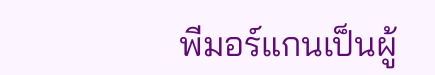พีมอร์แกนเป็นผู้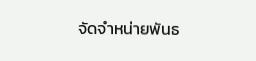จัดจำหน่ายพันธ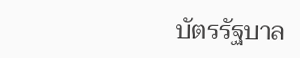บัตรรัฐบาล